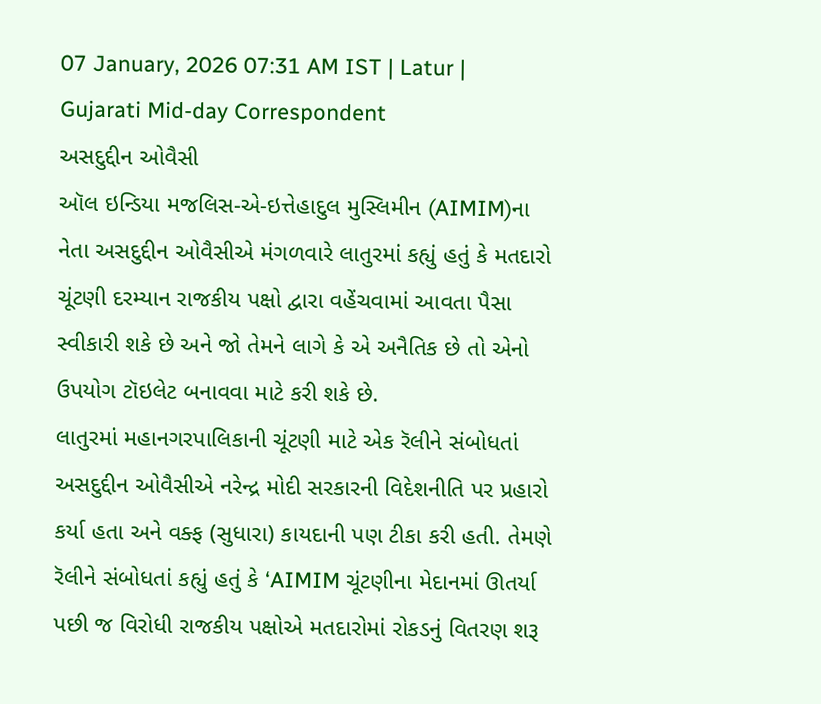07 January, 2026 07:31 AM IST | Latur | Gujarati Mid-day Correspondent
અસદુદ્દીન ઓવૈસી
ઑલ ઇન્ડિયા મજલિસ-એ-ઇત્તેહાદુલ મુસ્લિમીન (AIMIM)ના નેતા અસદુદ્દીન ઓવૈસીએ મંગળવારે લાતુરમાં કહ્યું હતું કે મતદારો ચૂંટણી દરમ્યાન રાજકીય પક્ષો દ્વારા વહેંચવામાં આવતા પૈસા સ્વીકારી શકે છે અને જો તેમને લાગે કે એ અનૈતિક છે તો એનો ઉપયોગ ટૉઇલેટ બનાવવા માટે કરી શકે છે.
લાતુરમાં મહાનગરપાલિકાની ચૂંટણી માટે એક રૅલીને સંબોધતાં અસદુદ્દીન ઓવૈસીએ નરેન્દ્ર મોદી સરકારની વિદેશનીતિ પર પ્રહારો કર્યા હતા અને વક્ફ (સુધારા) કાયદાની પણ ટીકા કરી હતી. તેમણે રૅલીને સંબોધતાં કહ્યું હતું કે ‘AIMIM ચૂંટણીના મેદાનમાં ઊતર્યા પછી જ વિરોધી રાજકીય પક્ષોએ મતદારોમાં રોકડનું વિતરણ શરૂ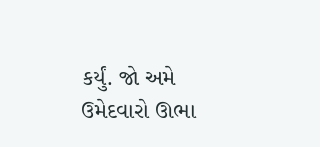કર્યું. જો અમે ઉમેદવારો ઊભા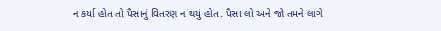ન કર્યા હોત તો પૈસાનું વિતરણ ન થયું હોત. પૈસા લો અને જો તમને લાગે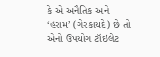કે એ અનૈતિક અને ‘હરામ’ (ગેરકાયદે) છે તો એનો ઉપયોગ ટૉઇલેટ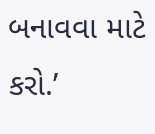બનાવવા માટે કરો.’